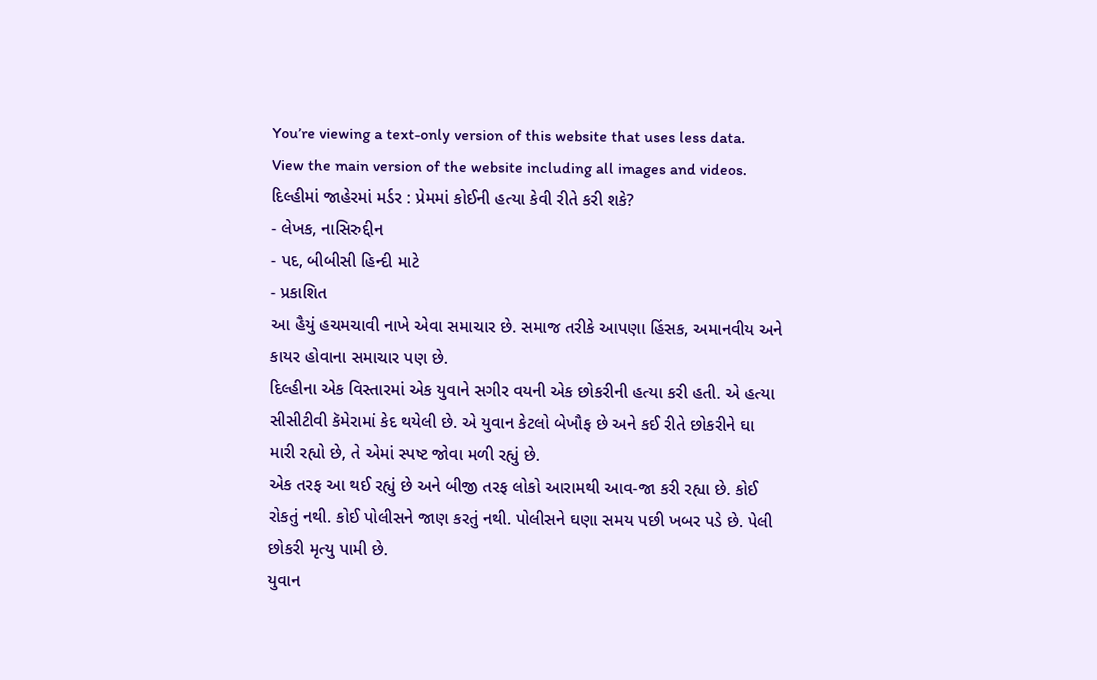You’re viewing a text-only version of this website that uses less data. View the main version of the website including all images and videos.
દિલ્હીમાં જાહેરમાં મર્ડર : પ્રેમમાં કોઈની હત્યા કેવી રીતે કરી શકે?
- લેખક, નાસિરુદ્દીન
- પદ, બીબીસી હિન્દી માટે
- પ્રકાશિત
આ હૈયું હચમચાવી નાખે એવા સમાચાર છે. સમાજ તરીકે આપણા હિંસક, અમાનવીય અને કાયર હોવાના સમાચાર પણ છે.
દિલ્હીના એક વિસ્તારમાં એક યુવાને સગીર વયની એક છોકરીની હત્યા કરી હતી. એ હત્યા સીસીટીવી કૅમેરામાં કેદ થયેલી છે. એ યુવાન કેટલો બેખૌફ છે અને કઈ રીતે છોકરીને ઘા મારી રહ્યો છે, તે એમાં સ્પષ્ટ જોવા મળી રહ્યું છે.
એક તરફ આ થઈ રહ્યું છે અને બીજી તરફ લોકો આરામથી આવ-જા કરી રહ્યા છે. કોઈ રોકતું નથી. કોઈ પોલીસને જાણ કરતું નથી. પોલીસને ઘણા સમય પછી ખબર પડે છે. પેલી છોકરી મૃત્યુ પામી છે.
યુવાન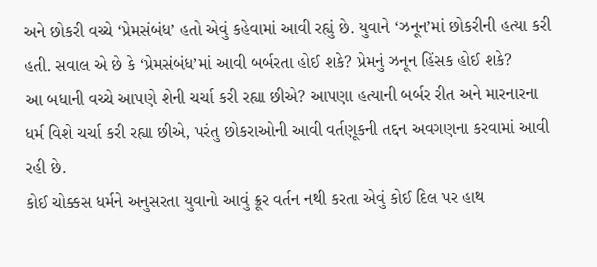અને છોકરી વચ્ચે ‘પ્રેમસંબંધ’ હતો એવું કહેવામાં આવી રહ્યું છે. યુવાને ‘ઝનૂન’માં છોકરીની હત્યા કરી હતી. સવાલ એ છે કે ‘પ્રેમસંબંધ’માં આવી બર્બરતા હોઈ શકે? પ્રેમનું ઝનૂન હિંસક હોઈ શકે?
આ બધાની વચ્ચે આપણે શેની ચર્ચા કરી રહ્યા છીએ? આપણા હત્યાની બર્બર રીત અને મારનારના ધર્મ વિશે ચર્ચા કરી રહ્યા છીએ, પરંતુ છોકરાઓની આવી વર્તણૂકની તદ્દન અવગણના કરવામાં આવી રહી છે.
કોઈ ચોક્કસ ધર્મને અનુસરતા યુવાનો આવું ક્રૂર વર્તન નથી કરતા એવું કોઈ દિલ પર હાથ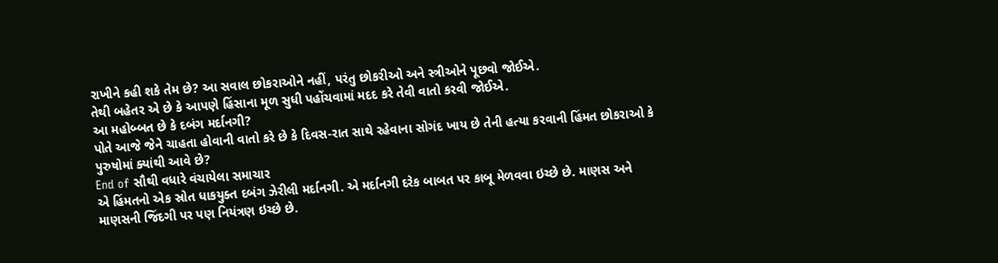રાખીને કહી શકે તેમ છે? આ સવાલ છોકરાઓને નહીં, પરંતુ છોકરીઓ અને સ્ત્રીઓને પૂછવો જોઈએ.
તેથી બહેતર એ છે કે આપણે હિંસાના મૂળ સુધી પહોંચવામાં મદદ કરે તેવી વાતો કરવી જોઈએ.
આ મહોબ્બત છે કે દબંગ મર્દાનગી?
પોતે આજે જેને ચાહતા હોવાની વાતો કરે છે કે દિવસ-રાત સાથે રહેવાના સોગંદ ખાય છે તેની હત્યા કરવાની હિંમત છોકરાઓ કે પુરુષોમાં ક્યાંથી આવે છે?
End of સૌથી વધારે વંચાયેલા સમાચાર
એ હિંમતનો એક સ્રોત ધાકયુક્ત દબંગ ઝેરીલી મર્દાનગી. એ મર્દાનગી દરેક બાબત પર કાબૂ મેળવવા ઇચ્છે છે. માણસ અને માણસની જિંદગી પર પણ નિયંત્રણ ઇચ્છે છે.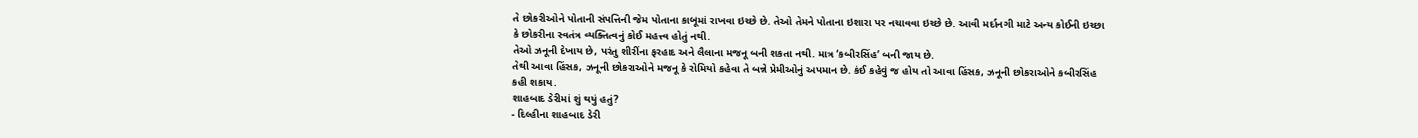તે છોકરીઓને પોતાની સંપત્તિની જેમ પોતાના કાબૂમાં રાખવા ઇચ્છે છે. તેઓ તેમને પોતાના ઇશારા પર નચાવવા ઇચ્છે છે. આવી મર્દાનગી માટે અન્ય કોઈની ઇચ્છા કે છોકરીના સ્વતંત્ર વ્યક્તિત્વનું કોઈ મહત્ત્વ હોતું નથી.
તેઓ ઝનૂની દેખાય છે, પરંતુ શીરીંના ફરહાદ અને લૈલાના મજનૂ બની શકતા નથી. માત્ર ‘કબીરસિંહ’ બની જાય છે.
તેથી આવા હિંસક, ઝનૂની છોકરાઓને મજનૂ કે રોમિયો કહેવા તે બન્ને પ્રેમીઓનું અપમાન છે. કંઈ કહેવું જ હોય તો આવા હિંસક, ઝનૂની છોકરાઓને કબીરસિંહ કહી શકાય.
શાહબાદ ડેરીમાં શું થયું હતું?
- દિલ્હીના શાહબાદ ડેરી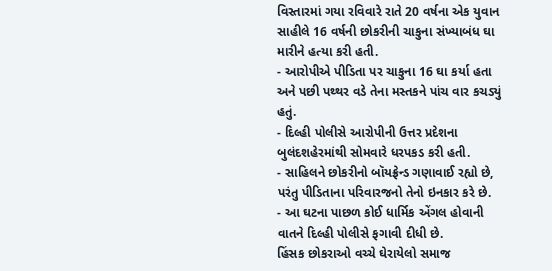વિસ્તારમાં ગયા રવિવારે રાતે 20 વર્ષના એક યુવાન સાહીલે 16 વર્ષની છોકરીની ચાકુના સંખ્યાબંધ ઘા મારીને હત્યા કરી હતી.
- આરોપીએ પીડિતા પર ચાકુના 16 ઘા કર્યા હતા અને પછી પથ્થર વડે તેના મસ્તકને પાંચ વાર કચડ્યું હતું.
- દિલ્હી પોલીસે આરોપીની ઉત્તર પ્રદેશના બુલંદશહેરમાંથી સોમવારે ધરપકડ કરી હતી.
- સાહિલને છોકરીનો બૉયફ્રેન્ડ ગણાવાઈ રહ્યો છે, પરંતુ પીડિતાના પરિવારજનો તેનો ઇનકાર કરે છે.
- આ ઘટના પાછળ કોઈ ધાર્મિક એંગલ હોવાની વાતને દિલ્હી પોલીસે ફગાવી દીધી છે.
હિંસક છોકરાઓ વચ્ચે ઘેરાયેલો સમાજ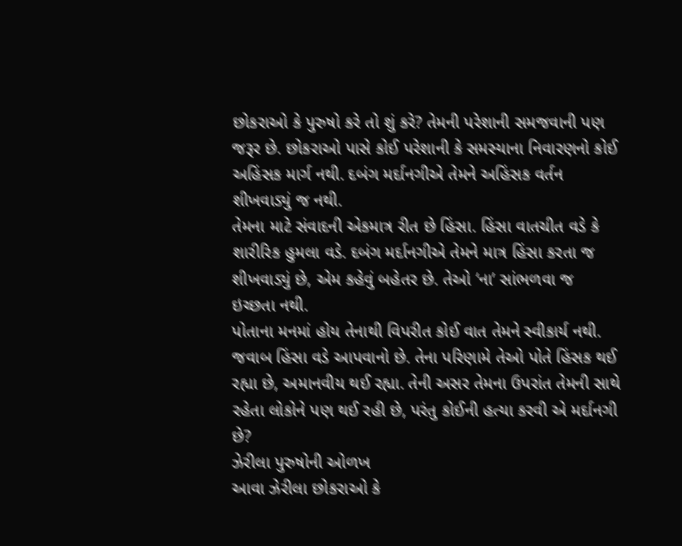છોકરાઓ કે પુરુષો કરે તો શું કરે? તેમની પરેશાની સમજવાની પણ જરૂર છે. છોકરાઓ પાસે કોઈ પરેશાની કે સમસ્યાના નિવારણનો કોઈ અહિંસક માર્ગ નથી. દબંગ મર્દાનગીએ તેમને અહિંસક વર્તન શીખવાડ્યું જ નથી.
તેમના માટે સંવાદની એકમાત્ર રીત છે હિંસા. હિંસા વાતચીત વડે કે શારીરિક હુમલા વડે. દબંગ મર્દાનગીએ તેમને માત્ર હિંસા કરતા જ શીખવાડ્યું છે, એમ કહેવું બહેતર છે. તેઓ ‘ના’ સાંભળવા જ ઇચ્છતા નથી.
પોતાના મનમાં હોય તેનાથી વિપરીત કોઈ વાત તેમને સ્વીકાર્ય નથી. જવાબ હિંસા વડે આપવાનો છે. તેના પરિણામે તેઓ પોતે હિંસક થઈ રહ્યા છે, અમાનવીય થઈ રહ્યા. તેની અસર તેમના ઉપરાંત તેમની સાથે રહેતા લોકોને પણ થઈ રહી છે, પરંતુ કોઈની હત્યા કરવી એ મર્દાનગી છે?
ઝેરીલા પુરુષોની ઓળખ
આવા ઝેરીલા છોકરાઓ કે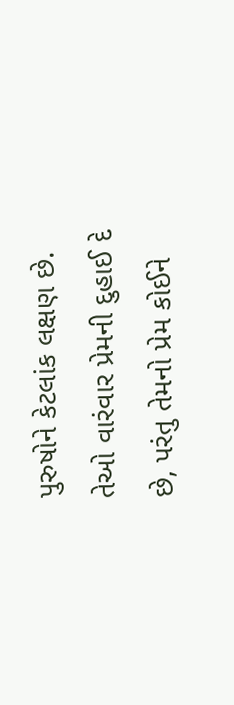પુરુષોને કેટલાંક લક્ષણ છે. તેઓ વારંવાર પ્રેમની દુહાઈ દે છે, પરંતુ તેમનો પ્રેમ કોઈને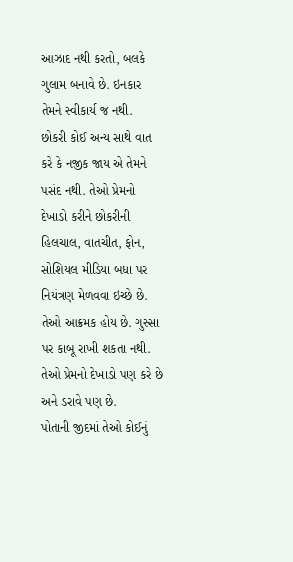આઝાદ નથી કરતો, બલકે ગુલામ બનાવે છે. ઇનકાર તેમને સ્વીકાર્ય જ નથી.
છોકરી કોઈ અન્ય સાથે વાત કરે કે નજીક જાય એ તેમને પસંદ નથી. તેઓ પ્રેમનો દેખાડો કરીને છોકરીની હિલચાલ, વાતચીત, ફોન, સોશિયલ મીડિયા બધા પર નિયંત્રણ મેળવવા ઇચ્છે છે. તેઓ આક્રમક હોય છે. ગુસ્સા પર કાબૂ રાખી શકતા નથી. તેઓ પ્રેમનો દેખાડો પણ કરે છે અને ડરાવે પણ છે.
પોતાની જીદમાં તેઓ કોઈનું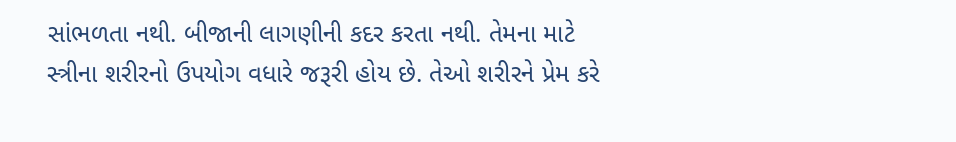સાંભળતા નથી. બીજાની લાગણીની કદર કરતા નથી. તેમના માટે સ્ત્રીના શરીરનો ઉપયોગ વધારે જરૂરી હોય છે. તેઓ શરીરને પ્રેમ કરે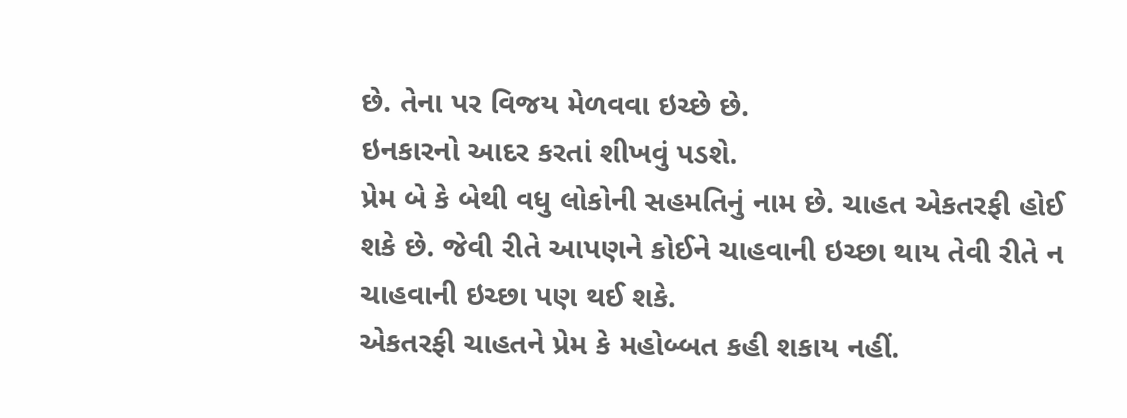છે. તેના પર વિજય મેળવવા ઇચ્છે છે.
ઇનકારનો આદર કરતાં શીખવું પડશે.
પ્રેમ બે કે બેથી વધુ લોકોની સહમતિનું નામ છે. ચાહત એકતરફી હોઈ શકે છે. જેવી રીતે આપણને કોઈને ચાહવાની ઇચ્છા થાય તેવી રીતે ન ચાહવાની ઇચ્છા પણ થઈ શકે.
એકતરફી ચાહતને પ્રેમ કે મહોબ્બત કહી શકાય નહીં.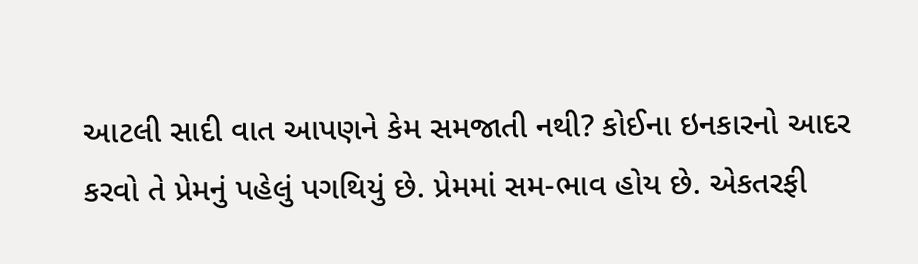આટલી સાદી વાત આપણને કેમ સમજાતી નથી? કોઈના ઇનકારનો આદર કરવો તે પ્રેમનું પહેલું પગથિયું છે. પ્રેમમાં સમ-ભાવ હોય છે. એકતરફી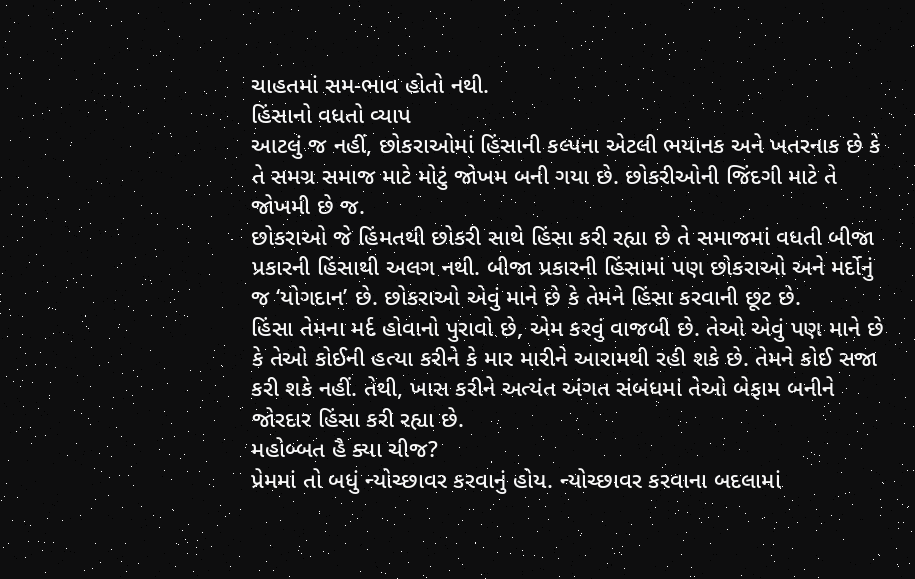ચાહતમાં સમ-ભાવ હોતો નથી.
હિંસાનો વધતો વ્યાપ
આટલું જ નહીં, છોકરાઓમાં હિંસાની કલ્પના એટલી ભયાનક અને ખતરનાક છે કે તે સમગ્ર સમાજ માટે મોટું જોખમ બની ગયા છે. છોકરીઓની જિંદગી માટે તે જોખમી છે જ.
છોકરાઓ જે હિંમતથી છોકરી સાથે હિંસા કરી રહ્યા છે તે સમાજમાં વધતી બીજા પ્રકારની હિંસાથી અલગ નથી. બીજા પ્રકારની હિંસામાં પણ છોકરાઓ અને મર્દોનું જ ‘યોગદાન’ છે. છોકરાઓ એવું માને છે કે તેમને હિંસા કરવાની છૂટ છે.
હિંસા તેમના મર્દ હોવાનો પુરાવો છે, એમ કરવું વાજબી છે. તેઓ એવું પણ માને છે કે તેઓ કોઈની હત્યા કરીને કે માર મારીને આરામથી રહી શકે છે. તેમને કોઈ સજા કરી શકે નહીં. તેથી, ખાસ કરીને અત્યંત અંગત સંબંધમાં તેઓ બેફામ બનીને જોરદાર હિંસા કરી રહ્યા છે.
મહોબ્બત હૈ ક્યા ચીજ?
પ્રેમમાં તો બધું ન્યોચ્છાવર કરવાનું હોય. ન્યોચ્છાવર કરવાના બદલામાં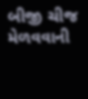બીજી ચીજ મેળવવાની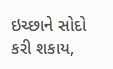ઇચ્છાને સોદો કરી શકાય,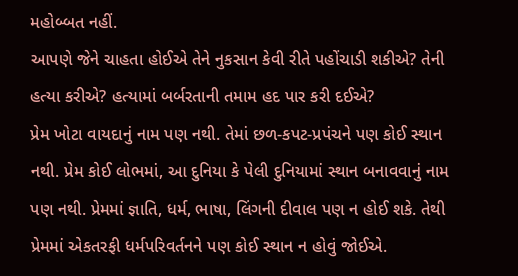મહોબ્બત નહીં.
આપણે જેને ચાહતા હોઈએ તેને નુકસાન કેવી રીતે પહોંચાડી શકીએ? તેની હત્યા કરીએ? હત્યામાં બર્બરતાની તમામ હદ પાર કરી દઈએ?
પ્રેમ ખોટા વાયદાનું નામ પણ નથી. તેમાં છળ-કપટ-પ્રપંચને પણ કોઈ સ્થાન નથી. પ્રેમ કોઈ લોભમાં, આ દુનિયા કે પેલી દુનિયામાં સ્થાન બનાવવાનું નામ પણ નથી. પ્રેમમાં જ્ઞાતિ, ધર્મ, ભાષા, લિંગની દીવાલ પણ ન હોઈ શકે. તેથી પ્રેમમાં એકતરફી ધર્મપરિવર્તનને પણ કોઈ સ્થાન ન હોવું જોઈએ.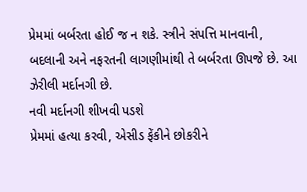પ્રેમમાં બર્બરતા હોઈ જ ન શકે. સ્ત્રીને સંપત્તિ માનવાની, બદલાની અને નફરતની લાગણીમાંથી તે બર્બરતા ઊપજે છે. આ ઝેરીલી મર્દાનગી છે.
નવી મર્દાનગી શીખવી પડશે
પ્રેમમાં હત્યા કરવી, એસીડ ફેંકીને છોકરીને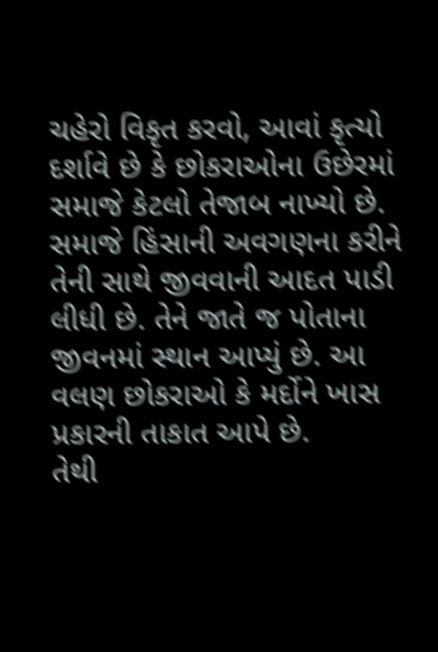ચહેરો વિકૃત કરવો, આવાં કૃત્યો દર્શાવે છે કે છોકરાઓના ઉછેરમાં સમાજે કેટલો તેજાબ નાખ્યો છે.
સમાજે હિંસાની અવગણના કરીને તેની સાથે જીવવાની આદત પાડી લીધી છે. તેને જાતે જ પોતાના જીવનમાં સ્થાન આપ્યું છે. આ વલણ છોકરાઓ કે મર્દોને ખાસ પ્રકારની તાકાત આપે છે.
તેથી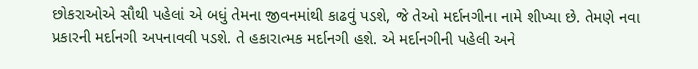છોકરાઓએ સૌથી પહેલાં એ બધું તેમના જીવનમાંથી કાઢવું પડશે, જે તેઓ મર્દાનગીના નામે શીખ્યા છે. તેમણે નવા પ્રકારની મર્દાનગી અપનાવવી પડશે. તે હકારાત્મક મર્દાનગી હશે. એ મર્દાનગીની પહેલી અને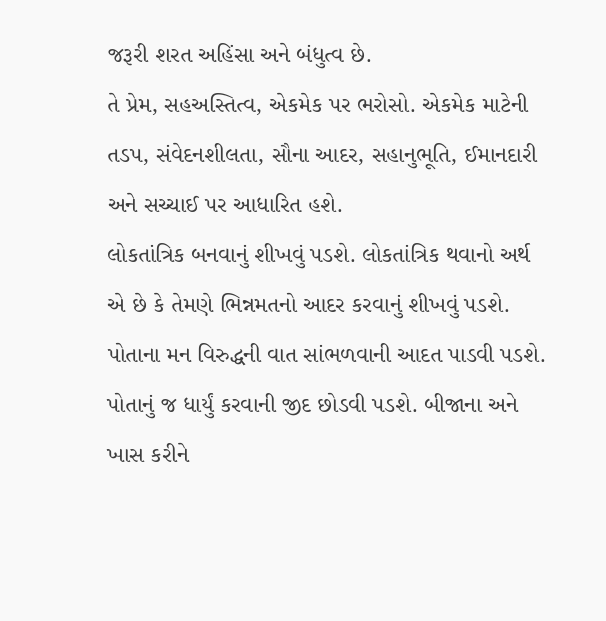જરૂરી શરત અહિંસા અને બંધુત્વ છે.
તે પ્રેમ, સહઅસ્તિત્વ, એકમેક પર ભરોસો. એકમેક માટેની તડપ, સંવેદનશીલતા, સૌના આદર, સહાનુભૂતિ, ઈમાનદારી અને સચ્ચાઈ પર આધારિત હશે.
લોકતાંત્રિક બનવાનું શીખવું પડશે. લોકતાંત્રિક થવાનો અર્થ એ છે કે તેમણે ભિન્નમતનો આદર કરવાનું શીખવું પડશે. પોતાના મન વિરુદ્ધની વાત સાંભળવાની આદત પાડવી પડશે.
પોતાનું જ ધાર્યું કરવાની જીદ છોડવી પડશે. બીજાના અને ખાસ કરીને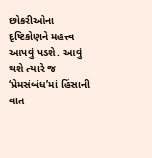છોકરીઓના દૃષ્ટિકોણને મહત્ત્વ આપવું પડશે. આવું થશે ત્યારે જ ‘પ્રેમસંબંધ’માં હિંસાની વાત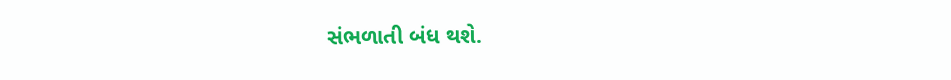સંભળાતી બંધ થશે.